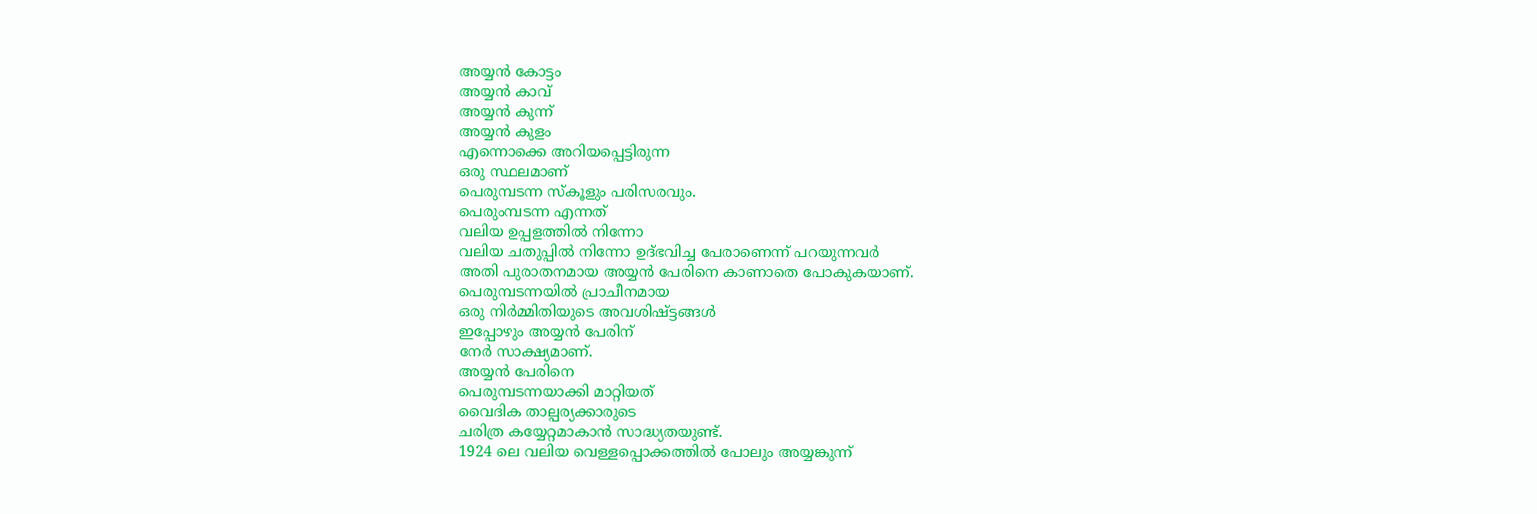അയ്യൻ കോട്ടം
അയ്യൻ കാവ്
അയ്യൻ കുന്ന്
അയ്യൻ കുളം
എന്നൊക്കെ അറിയപ്പെട്ടിരുന്ന
ഒരു സ്ഥലമാണ്
പെരുമ്പടന്ന സ്കൂളും പരിസരവും.
പെരുംമ്പടന്ന എന്നത്
വലിയ ഉപ്പളത്തിൽ നിന്നോ
വലിയ ചതുപ്പിൽ നിന്നോ ഉദ്ഭവിച്ച പേരാണെന്ന് പറയുന്നവർ
അതി പുരാതനമായ അയ്യൻ പേരിനെ കാണാതെ പോകുകയാണ്.
പെരുമ്പടന്നയിൽ പ്രാചീനമായ
ഒരു നിർമ്മിതിയുടെ അവശിഷ്ട്ടങ്ങൾ
ഇപ്പോഴും അയ്യൻ പേരിന്
നേർ സാക്ഷ്യമാണ്.
അയ്യൻ പേരിനെ
പെരുമ്പടന്നയാക്കി മാറ്റിയത്
വൈദിക താല്പര്യക്കാരുടെ
ചരിത്ര കയ്യേറ്റമാകാൻ സാദ്ധ്യതയുണ്ട്.
1924 ലെ വലിയ വെള്ളപ്പൊക്കത്തിൽ പോലും അയ്യങ്കുന്ന്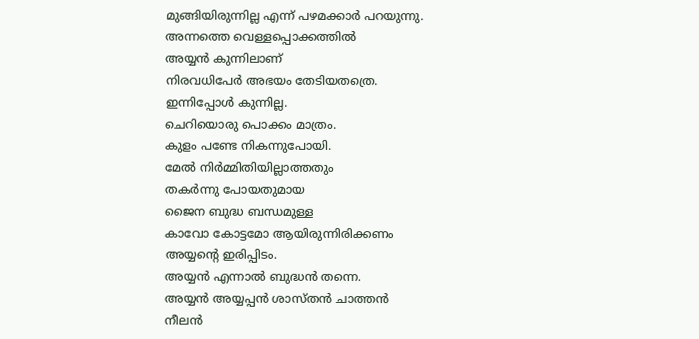മുങ്ങിയിരുന്നില്ല എന്ന് പഴമക്കാർ പറയുന്നു.
അന്നത്തെ വെള്ളപ്പൊക്കത്തിൽ
അയ്യൻ കുന്നിലാണ്
നിരവധിപേർ അഭയം തേടിയതത്രെ.
ഇന്നിപ്പോൾ കുന്നില്ല.
ചെറിയൊരു പൊക്കം മാത്രം.
കുളം പണ്ടേ നികന്നുപോയി.
മേൽ നിർമ്മിതിയില്ലാത്തതും
തകർന്നു പോയതുമായ
ജൈന ബുദ്ധ ബന്ധമുള്ള
കാവോ കോട്ടമോ ആയിരുന്നിരിക്കണം
അയ്യന്റെ ഇരിപ്പിടം.
അയ്യൻ എന്നാൽ ബുദ്ധൻ തന്നെ.
അയ്യൻ അയ്യപ്പൻ ശാസ്തൻ ചാത്തൻ
നീലൻ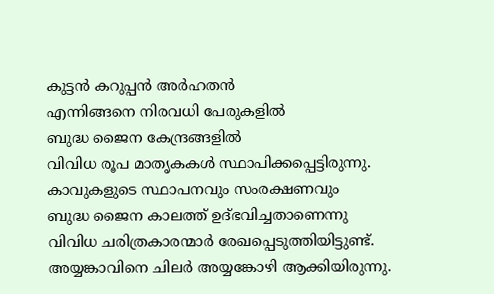കുട്ടൻ കറുപ്പൻ അർഹതൻ
എന്നിങ്ങനെ നിരവധി പേരുകളിൽ
ബുദ്ധ ജൈന കേന്ദ്രങ്ങളിൽ
വിവിധ രൂപ മാതൃകകൾ സ്ഥാപിക്കപ്പെട്ടിരുന്നു.
കാവുകളുടെ സ്ഥാപനവും സംരക്ഷണവും
ബുദ്ധ ജൈന കാലത്ത് ഉദ്ഭവിച്ചതാണെന്നു
വിവിധ ചരിത്രകാരന്മാർ രേഖപ്പെടുത്തിയിട്ടുണ്ട്.
അയ്യങ്കാവിനെ ചിലർ അയ്യങ്കോഴി ആക്കിയിരുന്നു.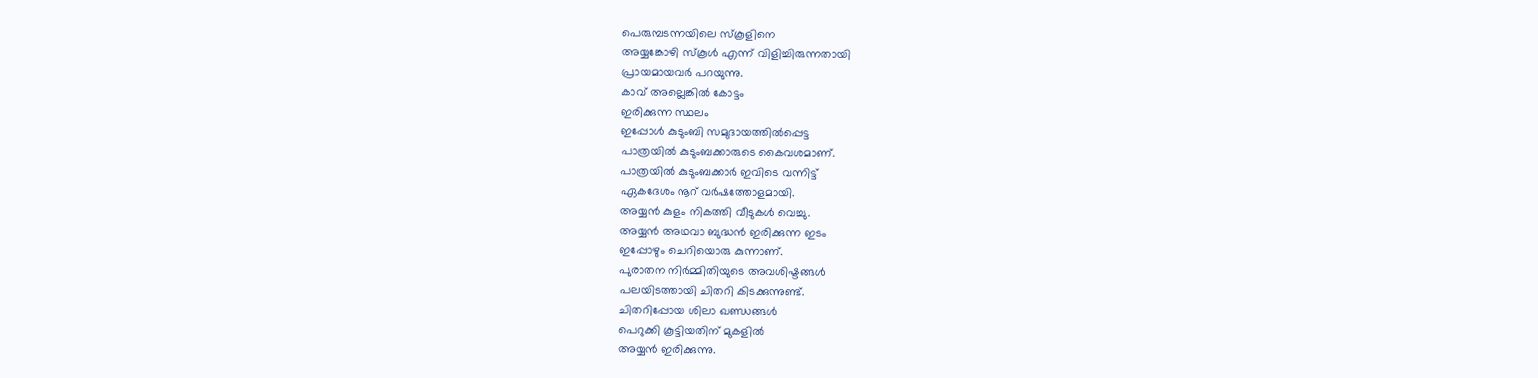പെരുമ്പടന്നയിലെ സ്കൂളിനെ
അയ്യങ്കോഴി സ്കൂൾ എന്ന് വിളിച്ചിരുന്നതായി
പ്രായമായവർ പറയുന്നു.
കാവ് അല്ലെങ്കിൽ കോട്ടം
ഇരിക്കുന്ന സ്ഥലം
ഇപ്പോൾ കുടുംബി സമുദായത്തിൽപ്പെട്ട
പാത്രയിൽ കുടുംബക്കാരുടെ കൈവശമാണ്.
പാത്രയിൽ കുടുംബക്കാർ ഇവിടെ വന്നിട്ട്
ഏകദേശം നൂറ് വർഷത്തോളമായി.
അയ്യൻ കുളം നികത്തി വീടുകൾ വെച്ചു.
അയ്യൻ അഥവാ ബുദ്ധൻ ഇരിക്കുന്ന ഇടം
ഇപ്പോഴും ചെറിയൊരു കുന്നാണ്.
പുരാതന നിർമ്മിതിയുടെ അവശിഷ്ടങ്ങൾ
പലയിടത്തായി ചിതറി കിടക്കുന്നുണ്ട്.
ചിതറിപ്പോയ ശിലാ ഖണ്ഡങ്ങൾ
പെറുക്കി കൂട്ടിയതിന് മുകളിൽ
അയ്യൻ ഇരിക്കുന്നു.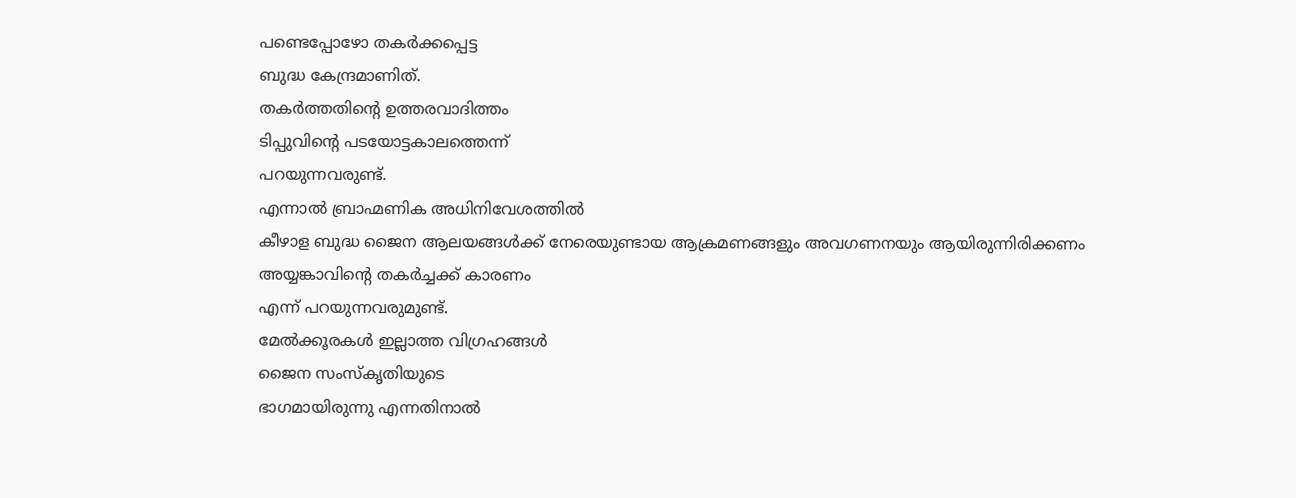പണ്ടെപ്പോഴോ തകർക്കപ്പെട്ട
ബുദ്ധ കേന്ദ്രമാണിത്.
തകർത്തതിന്റെ ഉത്തരവാദിത്തം
ടിപ്പുവിന്റെ പടയോട്ടകാലത്തെന്ന്
പറയുന്നവരുണ്ട്.
എന്നാൽ ബ്രാഹ്മണിക അധിനിവേശത്തിൽ
കീഴാള ബുദ്ധ ജൈന ആലയങ്ങൾക്ക് നേരെയുണ്ടായ ആക്രമണങ്ങളും അവഗണനയും ആയിരുന്നിരിക്കണം
അയ്യങ്കാവിന്റെ തകർച്ചക്ക് കാരണം
എന്ന് പറയുന്നവരുമുണ്ട്.
മേൽക്കൂരകൾ ഇല്ലാത്ത വിഗ്രഹങ്ങൾ
ജൈന സംസ്കൃതിയുടെ
ഭാഗമായിരുന്നു എന്നതിനാൽ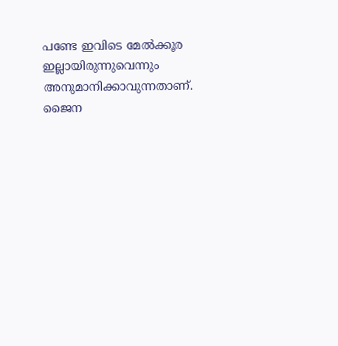പണ്ടേ ഇവിടെ മേൽക്കൂര
ഇല്ലായിരുന്നുവെന്നും അനുമാനിക്കാവുന്നതാണ്.
ജൈന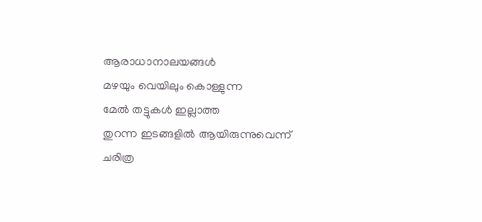ആരാധാനാലയങ്ങൾ
മഴയും വെയിലും കൊള്ളുന്ന
മേൽ തട്ടുകൾ ഇല്ലാത്ത
തുറന്ന ഇടങ്ങളിൽ ആയിരുന്നുവെന്ന്
ചരിത്ര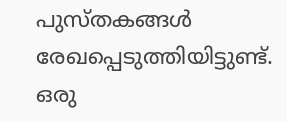പുസ്തകങ്ങൾ രേഖപ്പെടുത്തിയിട്ടുണ്ട്.
ഒരു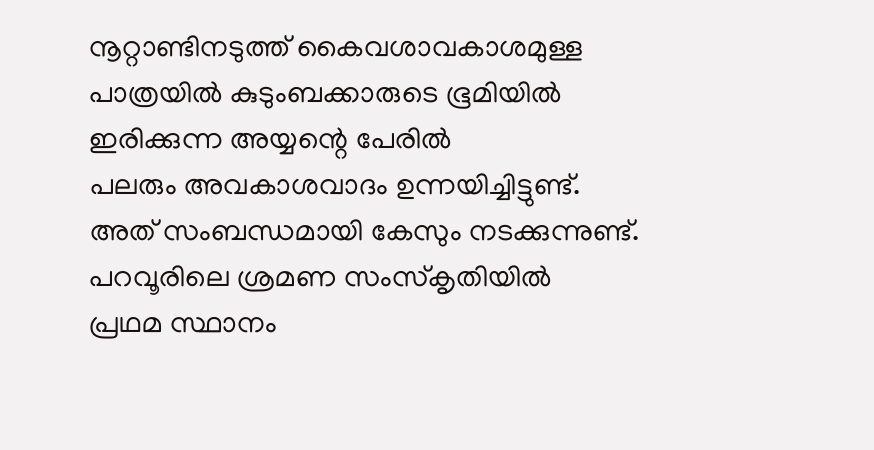നൂറ്റാണ്ടിനടുത്ത് കൈവശാവകാശമുള്ള
പാത്രയിൽ കുടുംബക്കാരുടെ ഭൂമിയിൽ
ഇരിക്കുന്ന അയ്യന്റെ പേരിൽ
പലരും അവകാശവാദം ഉന്നയിച്ചിട്ടുണ്ട്.
അത് സംബന്ധമായി കേസും നടക്കുന്നുണ്ട്.
പറവൂരിലെ ശ്രമണ സംസ്കൃതിയിൽ
പ്രഥമ സ്ഥാനം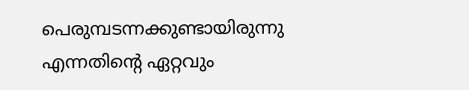പെരുമ്പടന്നക്കുണ്ടായിരുന്നു
എന്നതിന്റെ ഏറ്റവും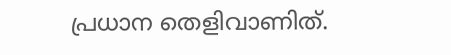പ്രധാന തെളിവാണിത്.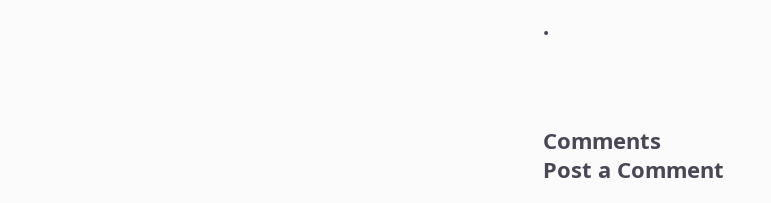.



Comments
Post a Comment